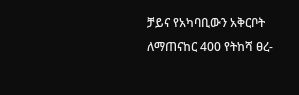ቻይና የአካባቢውን አቅርቦት ለማጠናከር 400 የትከሻ ፀረ-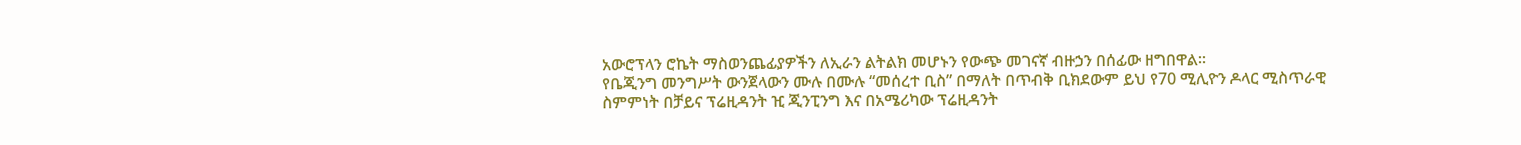አውሮፕላን ሮኬት ማስወንጨፊያዎችን ለኢራን ልትልክ መሆኑን የውጭ መገናኛ ብዙኃን በሰፊው ዘግበዋል።
የቤጂንግ መንግሥት ውንጀላውን ሙሉ በሙሉ “መሰረተ ቢስ” በማለት በጥብቅ ቢክደውም ይህ የ70 ሚሊዮን ዶላር ሚስጥራዊ ስምምነት በቻይና ፕሬዚዳንት ዢ ጂንፒንግ እና በአሜሪካው ፕሬዚዳንት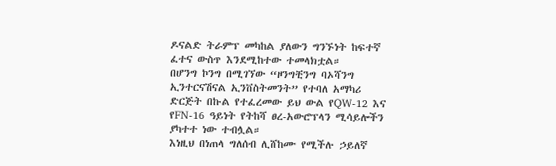ዶናልድ ትራምፕ መካከል ያለውን ግንኙነት ከፍተኛ ፈተና ውስጥ እንደሚከተው ተመላክቷል።
በሆንግ ኮንግ በሚገኘው “ዞንግቺንግ ባኦሻንግ ኢንተርናሽናል ኢንቨስትመንት” የተባለ አማካሪ ድርጅት በኩል የተፈረመው ይህ ውል የQW-12 እና የFN-16 ዓይነት የትከሻ ፀረ-አውሮፕላን ሚሳይሎችን ያካተተ ነው ተብሏል።
እነዚህ በነጠላ ግለሰብ ሊሸከሙ የሚችሉ ኃይለኛ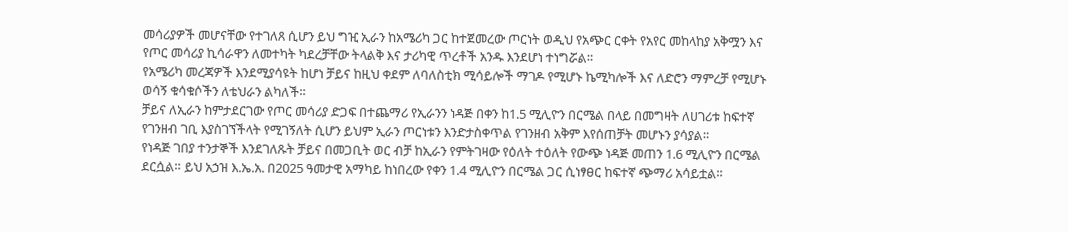መሳሪያዎች መሆናቸው የተገለጸ ሲሆን ይህ ግዢ ኢራን ከአሜሪካ ጋር ከተጀመረው ጦርነት ወዲህ የአጭር ርቀት የአየር መከላከያ አቅሟን እና የጦር መሳሪያ ኪሳራዋን ለመተካት ካደረቻቸው ትላልቅ እና ታሪካዊ ጥረቶች አንዱ እንደሆነ ተነግሯል።
የአሜሪካ መረጃዎች እንደሚያሳዩት ከሆነ ቻይና ከዚህ ቀደም ለባለስቲክ ሚሳይሎች ማገዶ የሚሆኑ ኬሚካሎች እና ለድሮን ማምረቻ የሚሆኑ ወሳኝ ቁሳቁሶችን ለቴህራን ልካለች።
ቻይና ለኢራን ከምታደርገው የጦር መሳሪያ ድጋፍ በተጨማሪ የኢራንን ነዳጅ በቀን ከ1.5 ሚሊዮን በርሜል በላይ በመግዛት ለሀገሪቱ ከፍተኛ የገንዘብ ገቢ እያስገኘችላት የሚገኝለት ሲሆን ይህም ኢራን ጦርነቱን እንድታስቀጥል የገንዘብ አቅም እየሰጠቻት መሆኑን ያሳያል።
የነዳጅ ገበያ ተንታኞች እንደገለጹት ቻይና በመጋቢት ወር ብቻ ከኢራን የምትገዛው የዕለት ተዕለት የውጭ ነዳጅ መጠን 1.6 ሚሊዮን በርሜል ደርሷል። ይህ አኃዝ እ.ኤ.አ. በ2025 ዓመታዊ አማካይ ከነበረው የቀን 1.4 ሚሊዮን በርሜል ጋር ሲነፃፀር ከፍተኛ ጭማሪ አሳይቷል።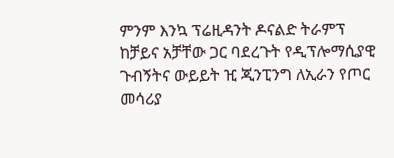ምንም እንኳ ፕሬዚዳንት ዶናልድ ትራምፕ ከቻይና አቻቸው ጋር ባደረጉት የዲፕሎማሲያዊ ጉብኝትና ውይይት ዢ ጂንፒንግ ለኢራን የጦር መሳሪያ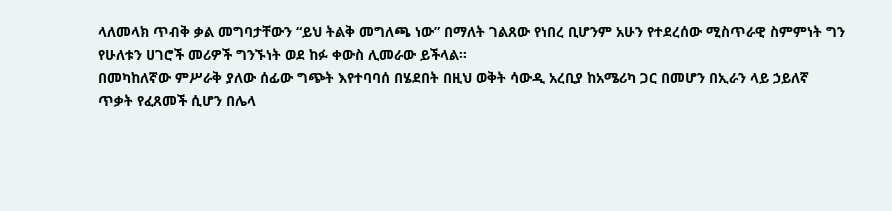ላለመላክ ጥብቅ ቃል መግባታቸውን “ይህ ትልቅ መግለጫ ነው” በማለት ገልጸው የነበረ ቢሆንም አሁን የተደረሰው ሚስጥራዊ ስምምነት ግን የሁለቱን ሀገሮች መሪዎች ግንኙነት ወደ ከፉ ቀውስ ሊመራው ይችላል።
በመካከለኛው ምሥራቅ ያለው ሰፊው ግጭት እየተባባሰ በሄደበት በዚህ ወቅት ሳውዲ አረቢያ ከአሜሪካ ጋር በመሆን በኢራን ላይ ኃይለኛ ጥቃት የፈጸመች ሲሆን በሌላ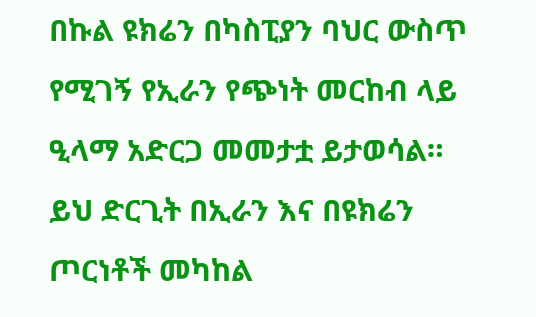በኩል ዩክሬን በካስፒያን ባህር ውስጥ የሚገኝ የኢራን የጭነት መርከብ ላይ ዒላማ አድርጋ መመታቷ ይታወሳል።
ይህ ድርጊት በኢራን እና በዩክሬን ጦርነቶች መካከል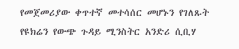የመጀመሪያው ቀጥተኛ መተሳሰር መሆኑን የገለጹት የዩክሬን የውጭ ጉዳይ ሚንስትር አንድሪ ሲቢሃ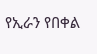የኢራን የበቀል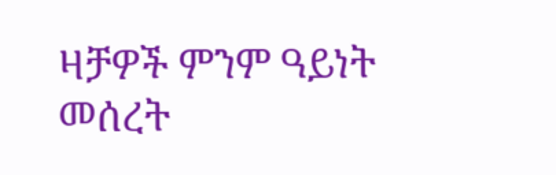ዛቻዎች ምንም ዓይነት መሰረት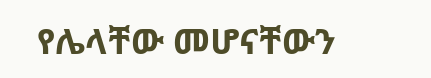የሌላቸው መሆናቸውን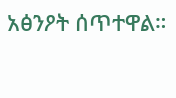አፅንዖት ሰጥተዋል።